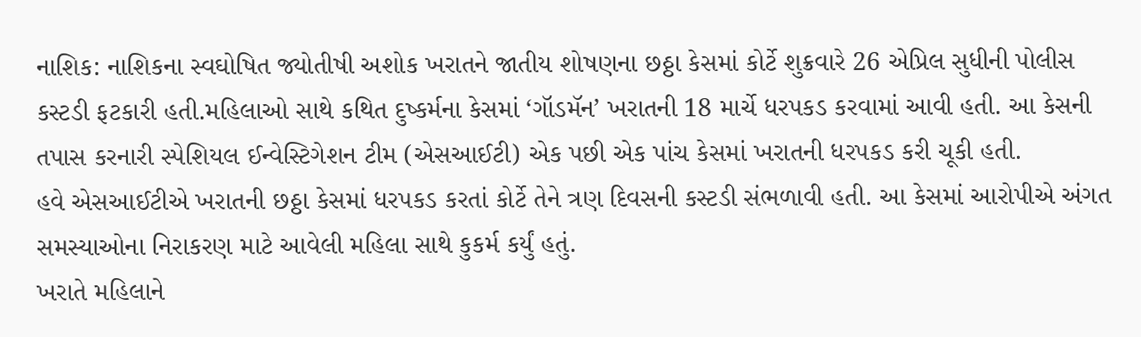નાશિક: નાશિકના સ્વઘોષિત જ્યોતીષી અશોક ખરાતને જાતીય શોષણના છઠ્ઠા કેસમાં કોર્ટે શુક્રવારે 26 એપ્રિલ સુધીની પોલીસ કસ્ટડી ફટકારી હતી.મહિલાઓ સાથે કથિત દુષ્કર્મના કેસમાં ‘ગૉડમૅન’ ખરાતની 18 માર્ચે ધરપકડ કરવામાં આવી હતી. આ કેસની તપાસ કરનારી સ્પેશિયલ ઈન્વેસ્ટિગેશન ટીમ (એસઆઈટી) એક પછી એક પાંચ કેસમાં ખરાતની ધરપકડ કરી ચૂકી હતી.
હવે એસઆઈટીએ ખરાતની છઠ્ઠા કેસમાં ધરપકડ કરતાં કોર્ટે તેને ત્રણ દિવસની કસ્ટડી સંભળાવી હતી. આ કેસમાં આરોપીએ અંગત સમસ્યાઓના નિરાકરણ માટે આવેલી મહિલા સાથે કુકર્મ કર્યું હતું.
ખરાતે મહિલાને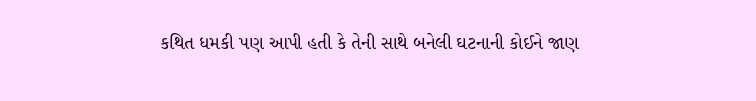કથિત ધમકી પણ આપી હતી કે તેની સાથે બનેલી ઘટનાની કોઈને જાણ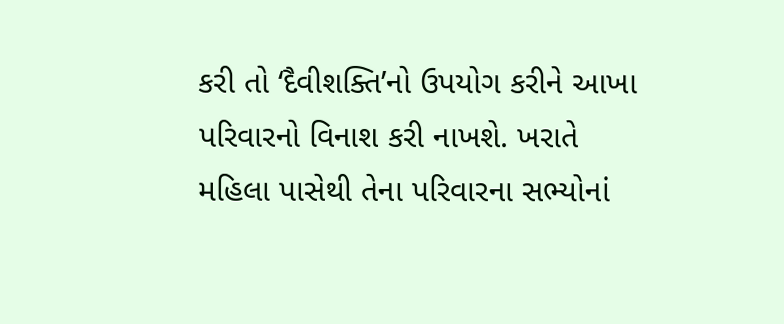કરી તો ‘દૈવીશક્તિ’નો ઉપયોગ કરીને આખા પરિવારનો વિનાશ કરી નાખશે. ખરાતે મહિલા પાસેથી તેના પરિવારના સભ્યોનાં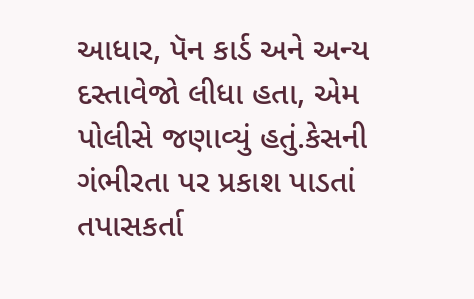આધાર, પૅન કાર્ડ અને અન્ય દસ્તાવેજો લીધા હતા, એમ પોલીસે જણાવ્યું હતું.કેસની ગંભીરતા પર પ્રકાશ પાડતાં તપાસકર્તા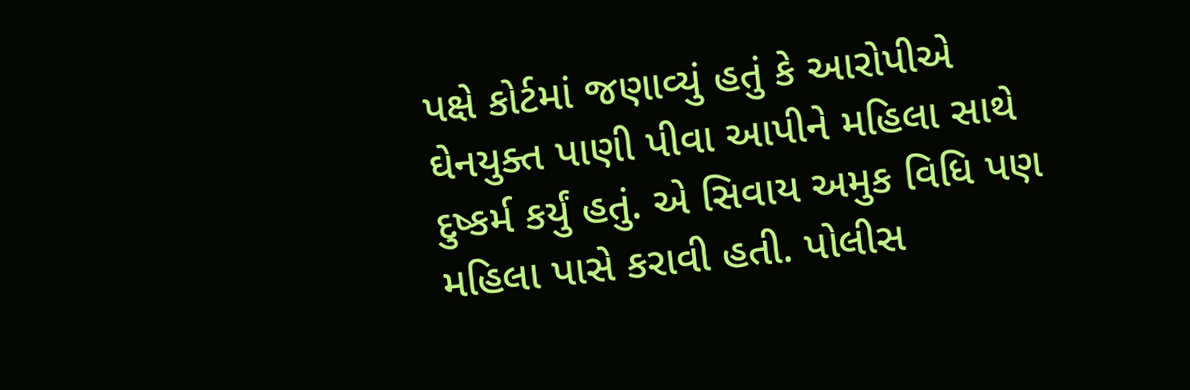પક્ષે કોર્ટમાં જણાવ્યું હતું કે આરોપીએ ઘેનયુક્ત પાણી પીવા આપીને મહિલા સાથે દુષ્કર્મ કર્યું હતું. એ સિવાય અમુક વિધિ પણ મહિલા પાસે કરાવી હતી. પોલીસ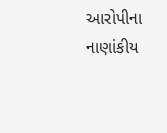આરોપીના નાણાંકીય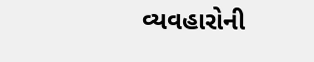વ્યવહારોની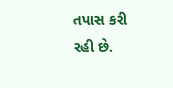તપાસ કરી રહી છે.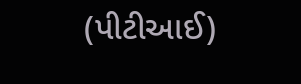(પીટીઆઈ)